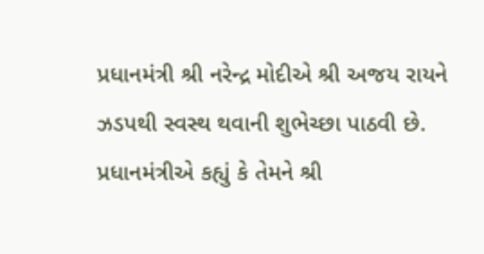પ્રધાનમંત્રી શ્રી નરેન્દ્ર મોદીએ શ્રી અજય રાયને ઝડપથી સ્વસ્થ થવાની શુભેચ્છા પાઠવી છે.
પ્રધાનમંત્રીએ કહ્યું કે તેમને શ્રી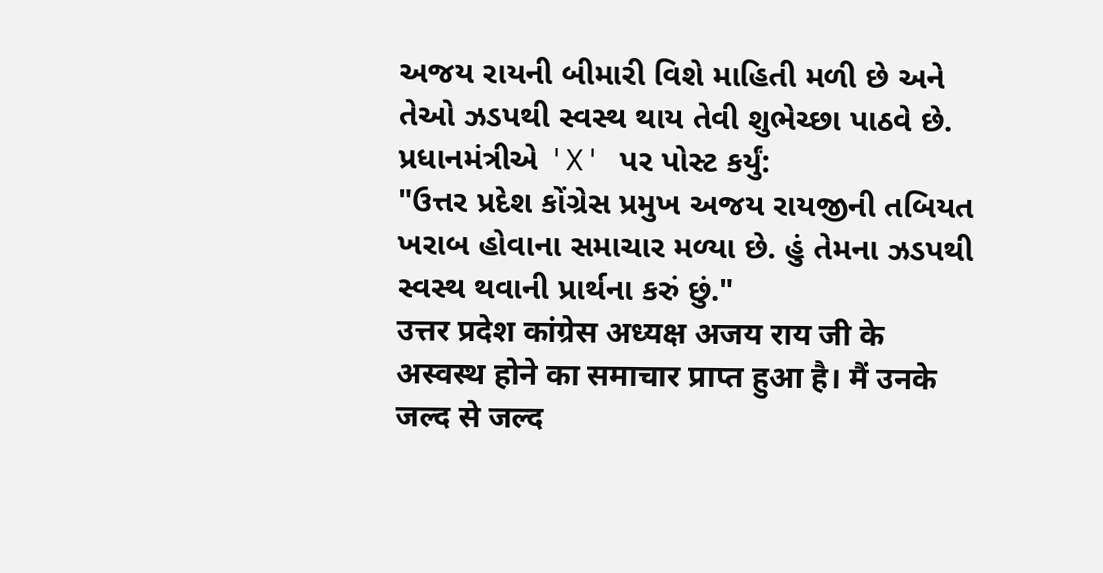અજય રાયની બીમારી વિશે માહિતી મળી છે અને તેઓ ઝડપથી સ્વસ્થ થાય તેવી શુભેચ્છા પાઠવે છે.
પ્રધાનમંત્રીએ 'X' પર પોસ્ટ કર્યું:
"ઉત્તર પ્રદેશ કોંગ્રેસ પ્રમુખ અજય રાયજીની તબિયત ખરાબ હોવાના સમાચાર મળ્યા છે. હું તેમના ઝડપથી સ્વસ્થ થવાની પ્રાર્થના કરું છું."
उत्तर प्रदेश कांग्रेस अध्यक्ष अजय राय जी के अस्वस्थ होने का समाचार प्राप्त हुआ है। मैं उनके जल्द से जल्द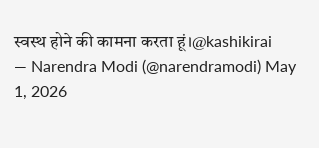स्वस्थ होने की कामना करता हूं।@kashikirai
— Narendra Modi (@narendramodi) May 1, 2026